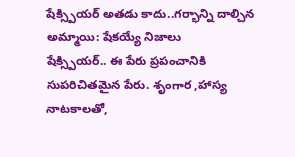షేక్స్పియర్ అతడు కాదు..గర్భాన్ని దాల్చిన అమ్మాయి: షేకయ్యే నిజాలు
షేక్స్పియర్.. ఈ పేరు ప్రపంచానికి సుపరిచితమైన పేరు. శృంగార ,హాస్య నాటకాలతో,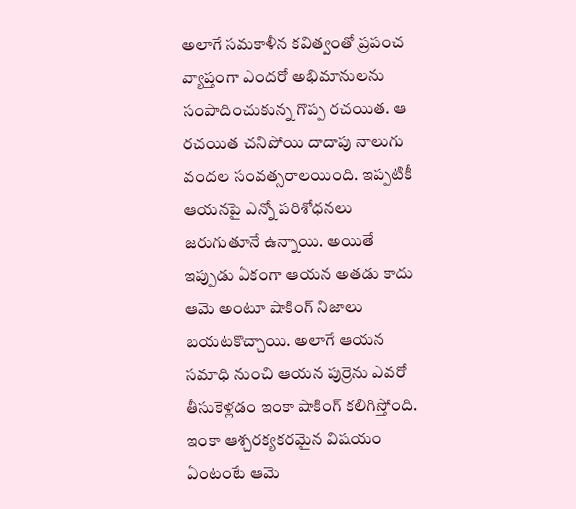అలాగే సమకాళీన కవిత్వంతో ప్రపంచ వ్యాప్తంగా ఎందరో అభిమానులను సంపాదించుకున్న గొప్ప రచయిత. ఆ రచయిత చనిపోయి దాదాపు నాలుగు వందల సంవత్సరాలయింది. ఇప్పటికీ ఆయనపై ఎన్నో పరిశోధనలు జరుగుతూనే ఉన్నాయి. అయితే ఇప్పుడు ఏకంగా ఆయన అతడు కాదు ఆమె అంటూ షాకింగ్ నిజాలు బయటకొచ్చాయి. అలాగే ఆయన సమాధి నుంచి ఆయన పుర్రెను ఎవరో తీసుకెళ్లడం ఇంకా షాకింగ్ కలిగిస్తోంది. ఇంకా ఆశ్చరక్యకరమైన విషయం ఏంటంటే ఆమె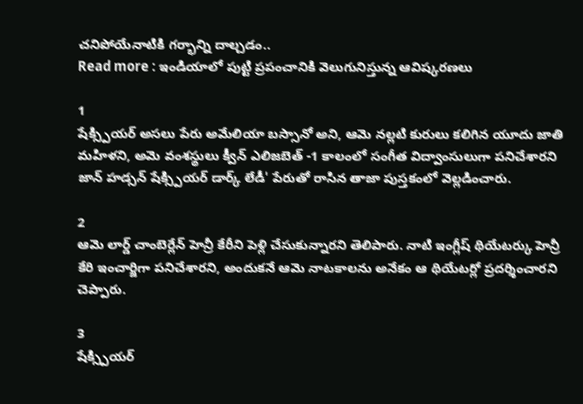చనిపోయేనాటికి గర్భాన్ని దాల్చడం..
Read more : ఇండియాలో పుట్టి ప్రపంచానికి వెలుగునిస్తున్న ఆవిష్కరణలు

1
షేక్స్పియర్ అసలు పేరు అమేలియా బస్సానో అని, ఆమె నల్లటి కురులు కలిగిన యూదు జాతి మహిళని, అమె వంశస్థులు క్వీన్ ఎలిజబెత్ -1 కాలంలో సంగీత విద్వాంసులుగా పనిచేశారని జాన్ హడ్సన్ షేక్స్పియర్ డార్క్ లేడీ' పేరుతో రాసిన తాజా పుస్తకంలో వెల్లడించారు.

2
ఆమె లార్డ్ చాంబెర్లేన్ హెన్రీ కేరీని పెళ్లి చేసుకున్నారని తెలిపారు. నాటి ఇంగ్లీష్ థియేటర్కు హెన్రీ కేరి ఇంచార్జిగా పనిచేశారని, అందుకనే ఆమె నాటకాలను అనేకం ఆ థియేటర్లో ప్రదర్శించారని చెప్పారు.

3
షేక్స్పియర్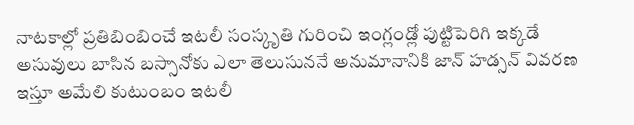నాటకాల్లో ప్రతిబింబించే ఇటలీ సంస్కృతి గురించి ఇంగ్లండ్లో పుట్టిపెరిగి ఇక్కడే అసువులు బాసిన బస్సానోకు ఎలా తెలుసుననే అనుమానానికి జాన్ హడ్సన్ వివరణ ఇస్తూ అమేలి కుటుంబం ఇటలీ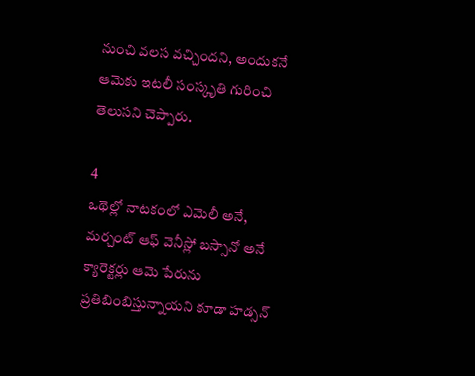నుంచి వలస వచ్చిందని, అందుకనే ఆమెకు ఇటలీ సంస్కృతి గురించి తెలుసని చెప్పారు.

4
ఒథెల్లో నాటకంలో ఎమెలీ అనే, మర్చంట్ ఆఫ్ వెనీస్లో బస్సానో అనే క్యారెక్టర్లు ఆమె పేరును ప్రతిబింబిస్తున్నాయని కూడా హడ్సన్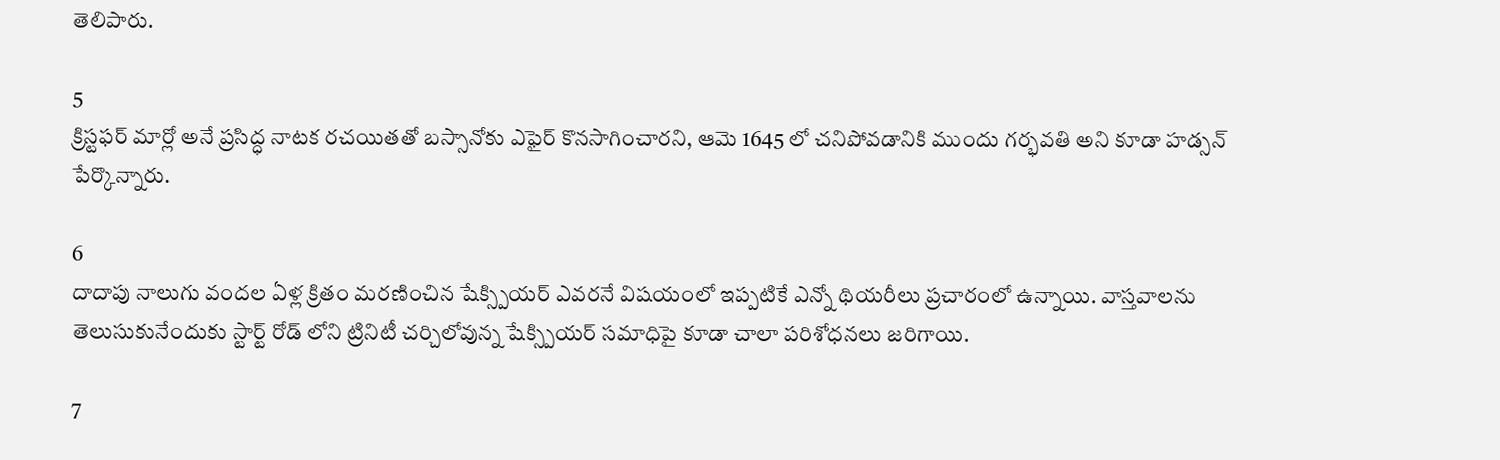తెలిపారు.

5
క్రిస్టఫర్ మార్లో అనే ప్రసిద్ధ నాటక రచయితతో బస్సానోకు ఎఫైర్ కొనసాగించారని, ఆమె 1645 లో చనిపోవడానికి ముందు గర్భవతి అని కూడా హడ్సన్ పేర్కొన్నారు.

6
దాదాపు నాలుగు వందల ఏళ్ల క్రితం మరణించిన షేక్స్పియర్ ఎవరనే విషయంలో ఇప్పటికే ఎన్నో థియరీలు ప్రచారంలో ఉన్నాయి. వాస్తవాలను తెలుసుకునేందుకు స్టార్ట్ రోడ్ లోని ట్రినిటీ చర్చిలోవున్న షేక్స్పియర్ సమాధిపై కూడా చాలా పరిశోధనలు జరిగాయి.

7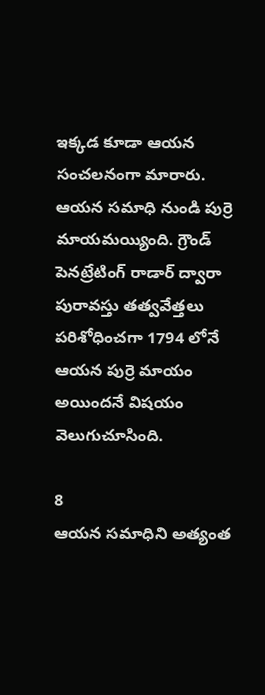ఇక్కడ కూడా ఆయన సంచలనంగా మారారు. ఆయన సమాధి నుండి పుర్రె మాయమయ్యింది. గ్రౌండ్ పెనట్రేటింగ్ రాడార్ ద్వారా పురావస్తు తత్వవేత్తలు పరిశోధించగా 1794 లోనే ఆయన పుర్రె మాయం అయిందనే విషయం వెలుగుచూసింది.

8
ఆయన సమాధిని అత్యంత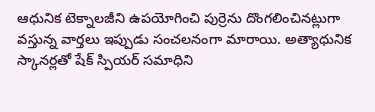ఆధునిక టెక్నాలజీని ఉపయోగించి పుర్రెను దొంగలించినట్లుగా వస్తున్న వార్తలు ఇప్పుడు సంచలనంగా మారాయి. అత్యాధునిక స్కానర్లతో షేక్ స్పియర్ సమాధిని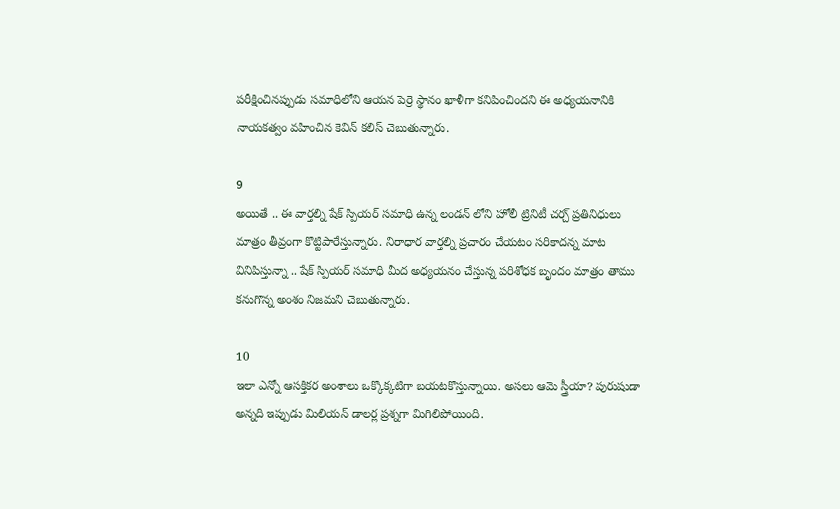పరీక్షించినప్పుడు సమాధిలోని ఆయన పెర్రె స్థానం ఖాళీగా కనిపించిందని ఈ అధ్యయనానికి నాయకత్వం వహించిన కెవిన్ కలిస్ చెబుతున్నారు.

9
అయితే .. ఈ వార్తల్ని షేక్ స్పియర్ సమాధి ఉన్న లండన్ లోని హోలీ ట్రినిటీ చర్చ్ ప్రతినిధులు మాత్రం తీవ్రంగా కొట్టిపారేస్తున్నారు. నిరాధార వార్తల్ని ప్రచారం చేయటం సరికాదన్న మాట వినిపిస్తున్నా .. షేక్ స్పియర్ సమాధి మీద అధ్యయనం చేస్తున్న పరిశోధక బృందం మాత్రం తాము కనుగొన్న అంశం నిజమని చెబుతున్నారు.

10
ఇలా ఎన్నో ఆసక్తికర అంశాలు ఒక్కొక్కటిగా బయటకొస్తున్నాయి. అసలు ఆమె స్త్రీయా? పురుషుడా అన్నది ఇప్పుడు మిలియన్ డాలర్ల ప్రశ్నగా మిగిలిపోయింది.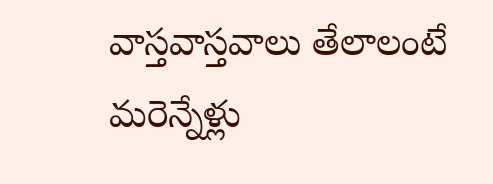వాస్తవాస్తవాలు తేలాలంటే మరెన్నేళ్లు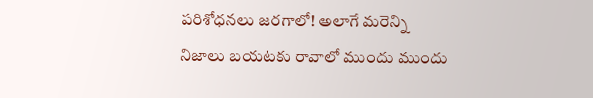పరిశోధనలు జరగాలో! అలాగే మరెన్ని నిజాలు బయటకు రావాలో ముందు ముందు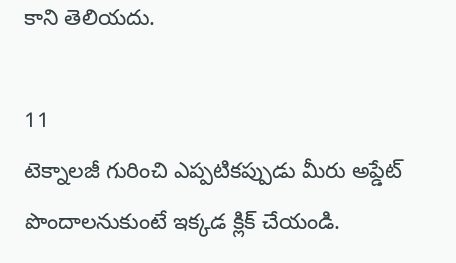కాని తెలియదు.

11
టెక్నాలజీ గురించి ఎప్పటికప్పుడు మీరు అప్డేట్ పొందాలనుకుంటే ఇక్కడ క్లిక్ చేయండి.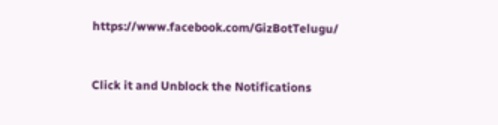https://www.facebook.com/GizBotTelugu/


Click it and Unblock the Notifications